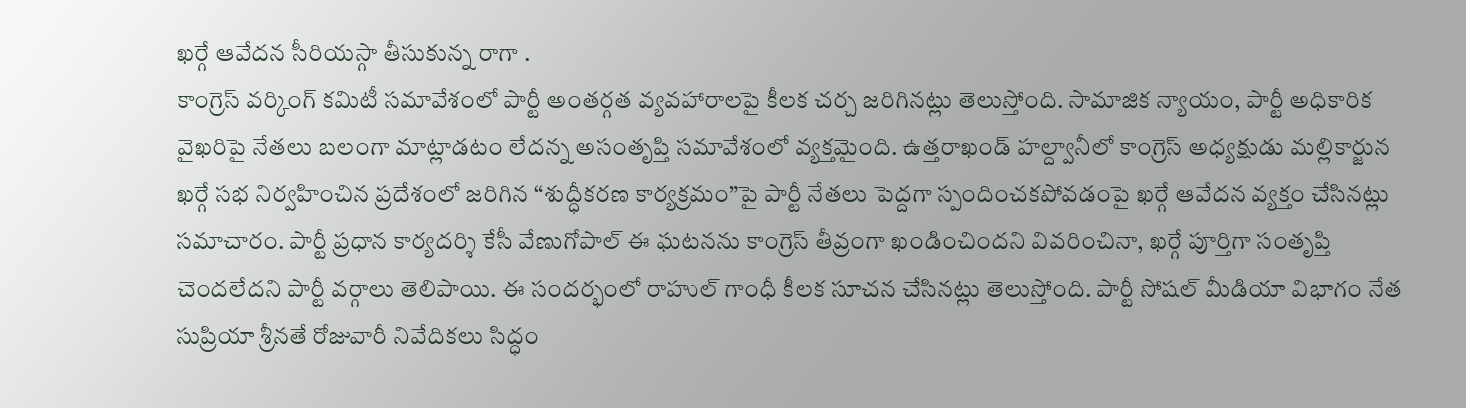ఖర్గే ఆవేదన సీరియస్గా తీసుకున్న రాగా .
కాంగ్రెస్ వర్కింగ్ కమిటీ సమావేశంలో పార్టీ అంతర్గత వ్యవహారాలపై కీలక చర్చ జరిగినట్లు తెలుస్తోంది. సామాజిక న్యాయం, పార్టీ అధికారిక వైఖరిపై నేతలు బలంగా మాట్లాడటం లేదన్న అసంతృప్తి సమావేశంలో వ్యక్తమైంది. ఉత్తరాఖండ్ హల్ద్వానీలో కాంగ్రెస్ అధ్యక్షుడు మల్లికార్జున ఖర్గే సభ నిర్వహించిన ప్రదేశంలో జరిగిన “శుద్ధీకరణ కార్యక్రమం”పై పార్టీ నేతలు పెద్దగా స్పందించకపోవడంపై ఖర్గే ఆవేదన వ్యక్తం చేసినట్లు సమాచారం. పార్టీ ప్రధాన కార్యదర్శి కేసీ వేణుగోపాల్ ఈ ఘటనను కాంగ్రెస్ తీవ్రంగా ఖండించిందని వివరించినా, ఖర్గే పూర్తిగా సంతృప్తి చెందలేదని పార్టీ వర్గాలు తెలిపాయి. ఈ సందర్భంలో రాహుల్ గాంధీ కీలక సూచన చేసినట్లు తెలుస్తోంది. పార్టీ సోషల్ మీడియా విభాగం నేత సుప్రియా శ్రీనతే రోజువారీ నివేదికలు సిద్ధం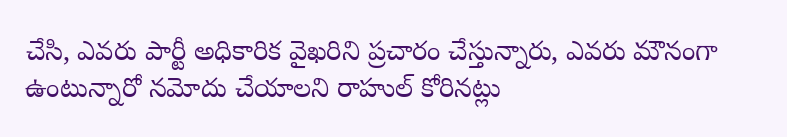చేసి, ఎవరు పార్టీ అధికారిక వైఖరిని ప్రచారం చేస్తున్నారు, ఎవరు మౌనంగా ఉంటున్నారో నమోదు చేయాలని రాహుల్ కోరినట్లు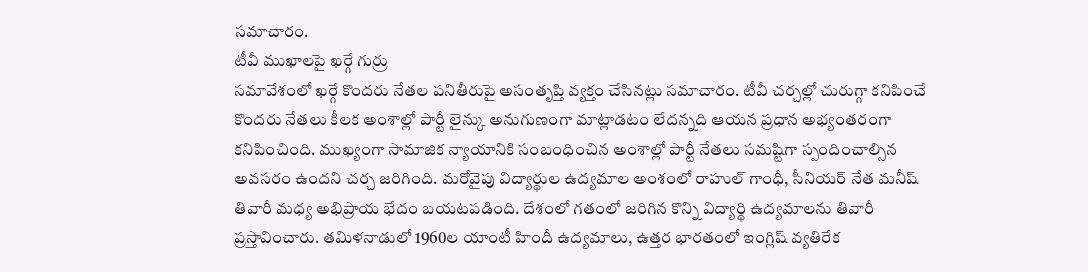సమాచారం.
టీవీ ముఖాలపై ఖర్గే గుర్రు
సమావేశంలో ఖర్గే కొందరు నేతల పనితీరుపై అసంతృప్తి వ్యక్తం చేసినట్లు సమాచారం. టీవీ చర్చల్లో చురుగ్గా కనిపించే కొందరు నేతలు కీలక అంశాల్లో పార్టీ లైన్కు అనుగుణంగా మాట్లాడటం లేదన్నది ఆయన ప్రధాన అభ్యంతరంగా కనిపించింది. ముఖ్యంగా సామాజిక న్యాయానికి సంబంధించిన అంశాల్లో పార్టీ నేతలు సమష్టిగా స్పందించాల్సిన అవసరం ఉందని చర్చ జరిగింది. మరోవైపు విద్యార్థుల ఉద్యమాల అంశంలో రాహుల్ గాంధీ, సీనియర్ నేత మనీష్ తివారీ మధ్య అభిప్రాయ భేదం బయటపడింది. దేశంలో గతంలో జరిగిన కొన్ని విద్యార్థి ఉద్యమాలను తివారీ ప్రస్తావించారు. తమిళనాడులో 1960ల యాంటీ హిందీ ఉద్యమాలు, ఉత్తర భారతంలో ఇంగ్లిష్ వ్యతిరేక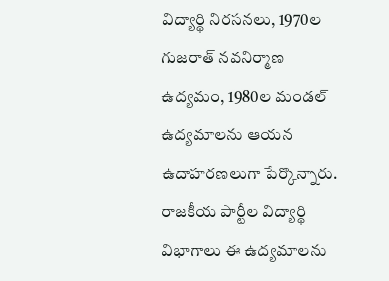విద్యార్థి నిరసనలు, 1970ల గుజరాత్ నవనిర్మాణ ఉద్యమం, 1980ల మండల్ ఉద్యమాలను ఆయన ఉదాహరణలుగా పేర్కొన్నారు. రాజకీయ పార్టీల విద్యార్థి విభాగాలు ఈ ఉద్యమాలను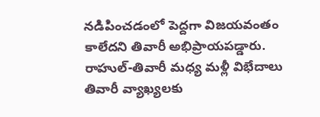నడిపించడంలో పెద్దగా విజయవంతం కాలేదని తివారీ అభిప్రాయపడ్డారు.
రాహుల్-తివారీ మధ్య మళ్లీ విభేదాలు
తివారీ వ్యాఖ్యలకు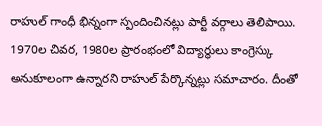రాహుల్ గాంధీ భిన్నంగా స్పందించినట్లు పార్టీ వర్గాలు తెలిపాయి. 1970ల చివర, 1980ల ప్రారంభంలో విద్యార్థులు కాంగ్రెస్కు అనుకూలంగా ఉన్నారని రాహుల్ పేర్కొన్నట్లు సమాచారం. దీంతో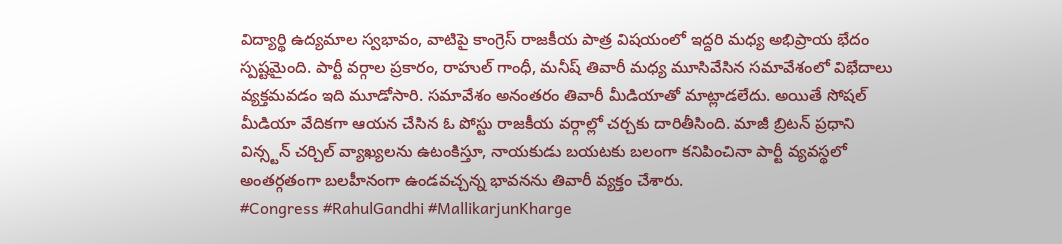విద్యార్థి ఉద్యమాల స్వభావం, వాటిపై కాంగ్రెస్ రాజకీయ పాత్ర విషయంలో ఇద్దరి మధ్య అభిప్రాయ భేదం స్పష్టమైంది. పార్టీ వర్గాల ప్రకారం, రాహుల్ గాంధీ, మనీష్ తివారీ మధ్య మూసివేసిన సమావేశంలో విభేదాలు వ్యక్తమవడం ఇది మూడోసారి. సమావేశం అనంతరం తివారీ మీడియాతో మాట్లాడలేదు. అయితే సోషల్ మీడియా వేదికగా ఆయన చేసిన ఓ పోస్టు రాజకీయ వర్గాల్లో చర్చకు దారితీసింది. మాజీ బ్రిటన్ ప్రధాని విన్స్టన్ చర్చిల్ వ్యాఖ్యలను ఉటంకిస్తూ, నాయకుడు బయటకు బలంగా కనిపించినా పార్టీ వ్యవస్థలో అంతర్గతంగా బలహీనంగా ఉండవచ్చన్న భావనను తివారీ వ్యక్తం చేశారు.
#Congress #RahulGandhi #MallikarjunKharge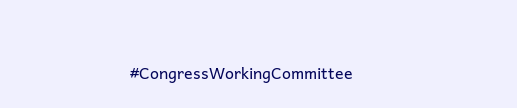#CongressWorkingCommittee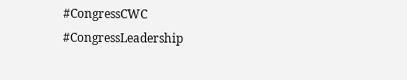#CongressCWC #CongressLeadership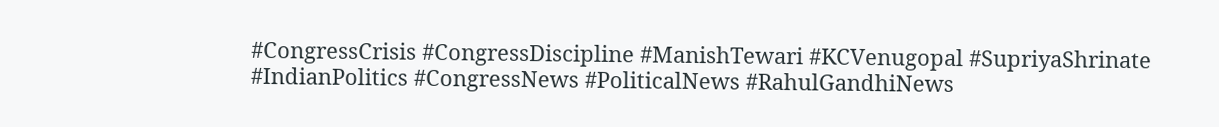#CongressCrisis #CongressDiscipline #ManishTewari #KCVenugopal #SupriyaShrinate #IndianPolitics #CongressNews #PoliticalNews #RahulGandhiNews